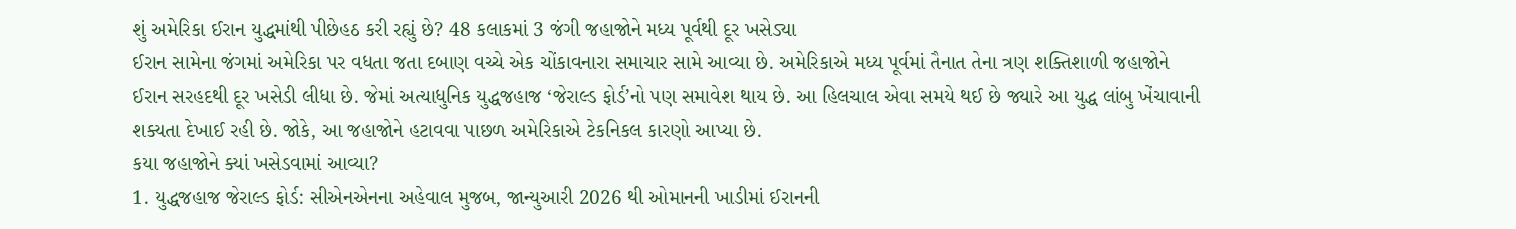શું અમેરિકા ઈરાન યુદ્ધમાંથી પીછેહઠ કરી રહ્યું છે? 48 કલાકમાં 3 જંગી જહાજોને મધ્ય પૂર્વથી દૂર ખસેડ્યા
ઈરાન સામેના જંગમાં અમેરિકા પર વધતા જતા દબાણ વચ્ચે એક ચોંકાવનારા સમાચાર સામે આવ્યા છે. અમેરિકાએ મધ્ય પૂર્વમાં તૈનાત તેના ત્રણ શક્તિશાળી જહાજોને ઈરાન સરહદથી દૂર ખસેડી લીધા છે. જેમાં અત્યાધુનિક યુદ્ધજહાજ ‘જેરાલ્ડ ફોર્ડ’નો પણ સમાવેશ થાય છે. આ હિલચાલ એવા સમયે થઈ છે જ્યારે આ યુદ્ધ લાંબુ ખેંચાવાની શક્યતા દેખાઈ રહી છે. જોકે, આ જહાજોને હટાવવા પાછળ અમેરિકાએ ટેકનિકલ કારણો આપ્યા છે.
કયા જહાજોને ક્યાં ખસેડવામાં આવ્યા?
1. યુદ્ધજહાજ જેરાલ્ડ ફોર્ડ: સીએનએનના અહેવાલ મુજબ, જાન્યુઆરી 2026 થી ઓમાનની ખાડીમાં ઈરાનની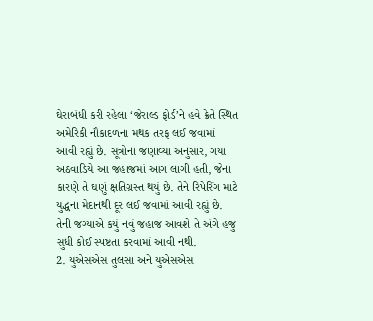ઘેરાબંધી કરી રહેલા ‘જેરાલ્ડ ફોર્ડ’ને હવે ક્રેતે સ્થિત અમેરિકી નૌકાદળના મથક તરફ લઈ જવામાં આવી રહ્યું છે. સૂત્રોના જણાવ્યા અનુસાર, ગયા અઠવાડિયે આ જહાજમાં આગ લાગી હતી, જેના કારણે તે ઘણું ક્ષતિગ્રસ્ત થયું છે. તેને રિપેરિંગ માટે યુદ્ધના મેદાનથી દૂર લઈ જવામાં આવી રહ્યું છે. તેની જગ્યાએ કયું નવું જહાજ આવશે તે અંગે હજુ સુધી કોઈ સ્પષ્ટતા કરવામાં આવી નથી.
2. યુએસએસ તુલસા અને યુએસએસ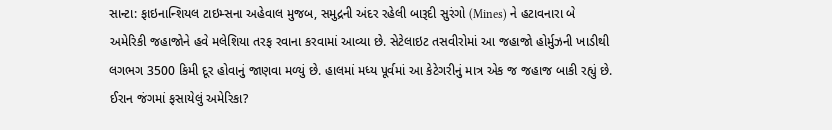સાન્ટા: ફાઇનાન્શિયલ ટાઇમ્સના અહેવાલ મુજબ, સમુદ્રની અંદર રહેલી બારૂદી સુરંગો (Mines) ને હટાવનારા બે અમેરિકી જહાજોને હવે મલેશિયા તરફ રવાના કરવામાં આવ્યા છે. સેટેલાઇટ તસવીરોમાં આ જહાજો હોર્મુઝની ખાડીથી લગભગ 3500 કિમી દૂર હોવાનું જાણવા મળ્યું છે. હાલમાં મધ્ય પૂર્વમાં આ કેટેગરીનું માત્ર એક જ જહાજ બાકી રહ્યું છે.
ઈરાન જંગમાં ફસાયેલું અમેરિકા?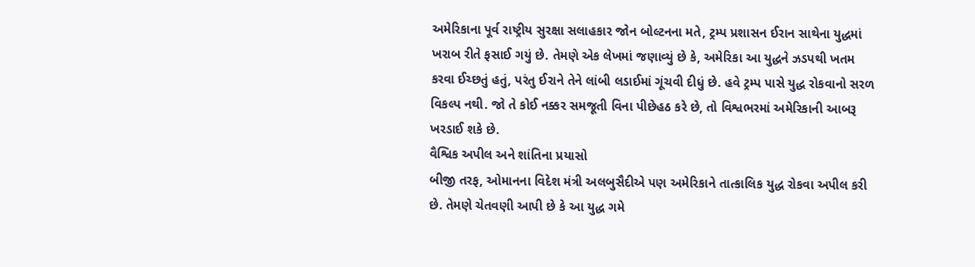અમેરિકાના પૂર્વ રાષ્ટ્રીય સુરક્ષા સલાહકાર જોન બોલ્ટનના મતે, ટ્રમ્પ પ્રશાસન ઈરાન સાથેના યુદ્ધમાં ખરાબ રીતે ફસાઈ ગયું છે. તેમણે એક લેખમાં જણાવ્યું છે કે, અમેરિકા આ યુદ્ધને ઝડપથી ખતમ કરવા ઈચ્છતું હતું, પરંતુ ઈરાને તેને લાંબી લડાઈમાં ગૂંચવી દીધું છે. હવે ટ્રમ્પ પાસે યુદ્ધ રોકવાનો સરળ વિકલ્પ નથી. જો તે કોઈ નક્કર સમજૂતી વિના પીછેહઠ કરે છે, તો વિશ્વભરમાં અમેરિકાની આબરૂ ખરડાઈ શકે છે.
વૈશ્વિક અપીલ અને શાંતિના પ્રયાસો
બીજી તરફ, ઓમાનના વિદેશ મંત્રી અલબુસૈદીએ પણ અમેરિકાને તાત્કાલિક યુદ્ધ રોકવા અપીલ કરી છે. તેમણે ચેતવણી આપી છે કે આ યુદ્ધ ગમે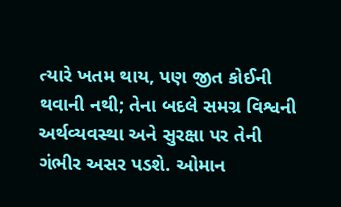ત્યારે ખતમ થાય, પણ જીત કોઈની થવાની નથી; તેના બદલે સમગ્ર વિશ્વની અર્થવ્યવસ્થા અને સુરક્ષા પર તેની ગંભીર અસર પડશે. ઓમાન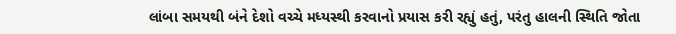લાંબા સમયથી બંને દેશો વચ્ચે મધ્યસ્થી કરવાનો પ્રયાસ કરી રહ્યું હતું, પરંતુ હાલની સ્થિતિ જોતા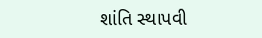શાંતિ સ્થાપવી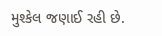મુશ્કેલ જણાઈ રહી છે.